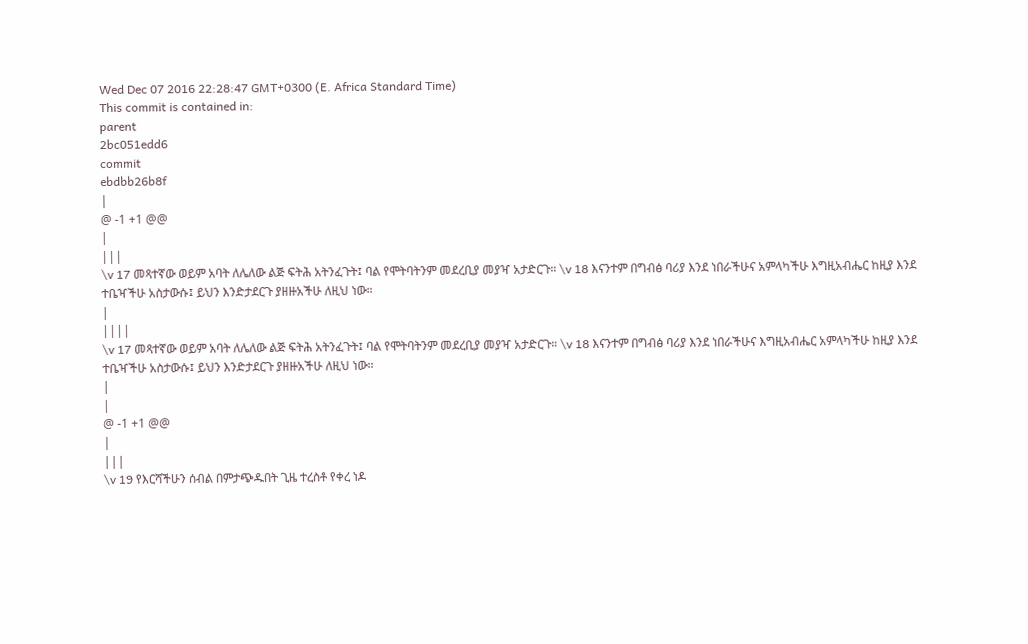Wed Dec 07 2016 22:28:47 GMT+0300 (E. Africa Standard Time)
This commit is contained in:
parent
2bc051edd6
commit
ebdbb26b8f
|
@ -1 +1 @@
|
|||
\v 17 መጻተኛው ወይም አባት ለሌለው ልጅ ፍትሕ አትንፈጉት፤ ባል የሞትባትንም መደረቢያ መያዣ አታድርጉ። \v 18 እናንተም በግብፅ ባሪያ እንደ ነበራችሁና አምላካችሁ እግዚአብሔር ከዚያ እንደ ተቤዣችሁ አስታውሱ፤ ይህን እንድታደርጉ ያዘዙአችሁ ለዚህ ነው።
|
||||
\v 17 መጻተኛው ወይም አባት ለሌለው ልጅ ፍትሕ አትንፈጉት፤ ባል የሞትባትንም መደረቢያ መያዣ አታድርጉ። \v 18 እናንተም በግብፅ ባሪያ እንደ ነበራችሁና እግዚአብሔር አምላካችሁ ከዚያ እንደ ተቤዣችሁ አስታውሱ፤ ይህን እንድታደርጉ ያዘዙአችሁ ለዚህ ነው።
|
|
@ -1 +1 @@
|
|||
\v 19 የእርሻችሁን ሰብል በምታጭዱበት ጊዜ ተረስቶ የቀረ ነዶ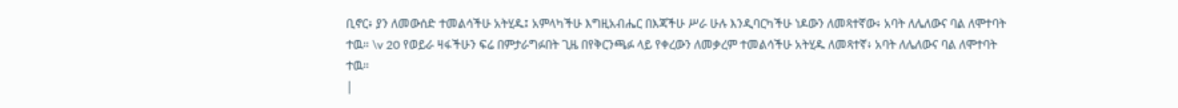ቢኖር፥ ያን ለመውሰድ ተመልሳችሁ አትሂዱ፤ አምላካችሁ እግዚአብሔር በእጃችሁ ሥራ ሁሉ እንዲባርካችሁ ነዶውን ለመጻተኛው፥ አባት ለሌለውና ባል ለሞተባት ተዉ። \v 20 የወይራ ዛፋችሁን ፍሬ በምታራግፉበት ጊዜ በየቅርንጫፉ ላይ የቀረውን ለመቃረም ተመልሳችሁ አትሂዱ ለመጻተኛ፥ አባት ለሌለውና ባል ለሞተባት ተዉ።
|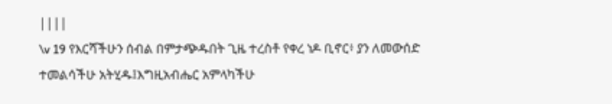||||
\v 19 የእርሻችሁን ሰብል በምታጭዱበት ጊዜ ተረስቶ የቀረ ነዶ ቢኖር፥ ያን ለመውሰድ ተመልሳችሁ አትሂዱ፤እግዚአብሔር አምላካችሁ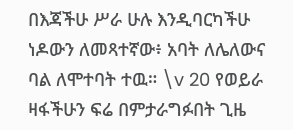በእጃችሁ ሥራ ሁሉ እንዲባርካችሁ ነዶውን ለመጻተኛው፥ አባት ለሌለውና ባል ለሞተባት ተዉ። \v 20 የወይራ ዛፋችሁን ፍሬ በምታራግፉበት ጊዜ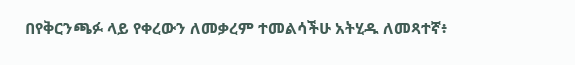በየቅርንጫፉ ላይ የቀረውን ለመቃረም ተመልሳችሁ አትሂዱ ለመጻተኛ፥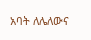አባት ለሌለውና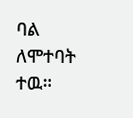ባል ለሞተባት ተዉ።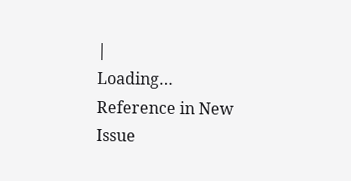|
Loading…
Reference in New Issue